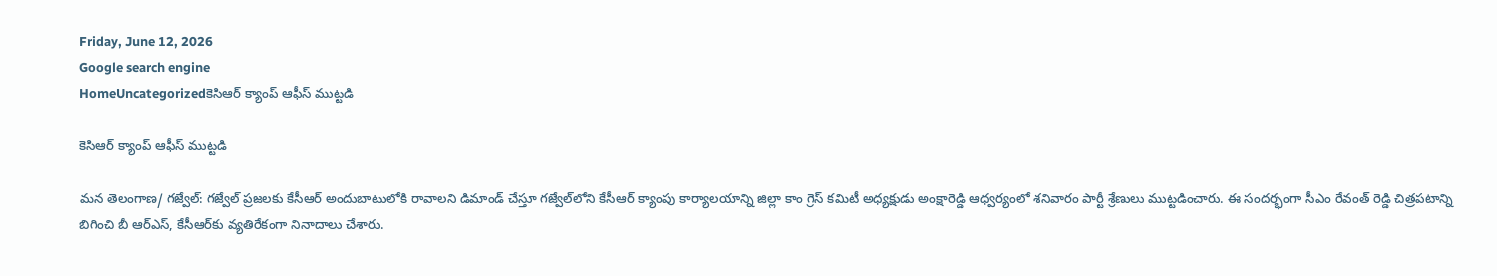Friday, June 12, 2026
Google search engine
HomeUncategorizedకెసిఆర్ క్యాంప్ ఆఫీస్ ముట్టడి

కెసిఆర్ క్యాంప్ ఆఫీస్ ముట్టడి

మన తెలంగాణ/ గజ్వేల్: గజ్వేల్ ప్రజలకు కేసీఆర్ అందుబాటులోకి రావాలని డిమాండ్ చేస్తూ గజ్వేల్‌లోని కేసీఆర్ క్యాంపు కార్యాలయాన్ని జిల్లా కాం గ్రెస్ కమిటీ అధ్యక్షుడు అంక్షారెడ్డి ఆధ్వర్యంలో శనివారం పార్టీ శ్రేణులు ముట్టడించారు. ఈ సందర్భంగా సీఎం రేవంత్ రెడ్డి చిత్రపటాన్ని బిగించి బీ ఆర్‌ఎస్, కేసీఆర్‌కు వ్యతిరేకంగా నినాదాలు చేశారు.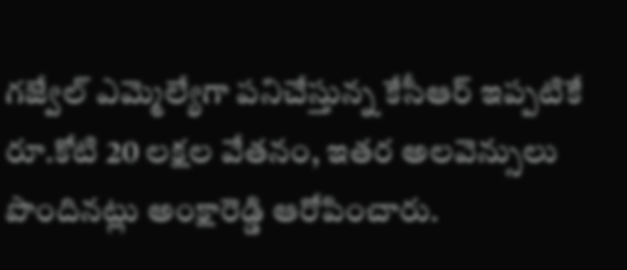గజ్వేల్ ఎమ్మెల్యేగా పనిచేస్తున్న కేసీఆర్ ఇప్పటికే రూ.కోటి 20 లక్షల వేతనం, ఇతర అలవెన్సులు పొందినట్లు అంక్షారెడ్డి ఆరోపించారు.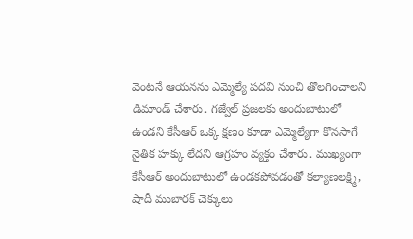వెంటనే ఆయనను ఎమ్మెల్యే పదవి నుంచి తొలగించాలని డిమాండ్ చేశారు. గజ్వేల్ ప్రజలకు అందుబాటులో ఉండని కేసీఆర్ ఒక్క క్షణం కూడా ఎమ్మెల్యేగా కొనసాగే నైతిక హక్కు లేదని ఆగ్రహం వ్యక్తం చేశారు. ముఖ్యంగా కేసీఆర్ అందుబాటులో ఉండకపోవడంతో కల్యాణలక్ష్మి, షాదీ ముబారక్ చెక్కులు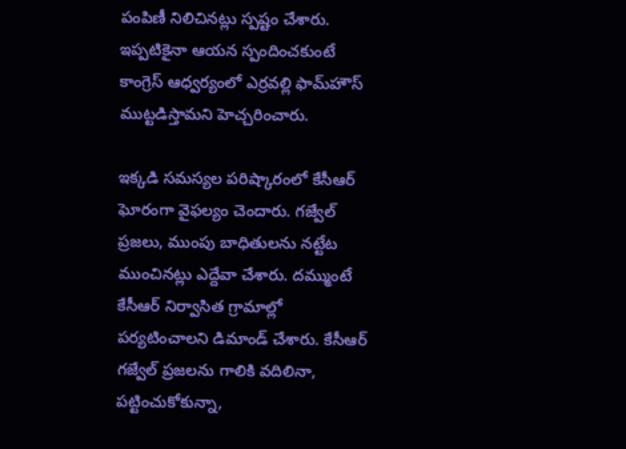పంపిణీ నిలిచినట్లు స్పష్టం చేశారు. ఇప్పటికైనా ఆయన స్పందించకుంటే కాంగ్రెస్ ఆధ్వర్యంలో ఎర్రవల్లి ఫామ్‌హౌస్ ముట్టడిస్తామని హెచ్చరించారు.

ఇక్కడి సమస్యల పరిష్కారంలో కేసీఆర్ ఘోరంగా వైఫల్యం చెందారు. గజ్వేల్ ప్రజలు, ముంపు బాధితులను నట్టేట ముంచినట్లు ఎద్దేవా చేశారు. దమ్ముంటే కేసీఆర్ నిర్వాసిత గ్రామాల్లో పర్యటించాలని డిమాండ్ చేశారు. కేసీఆర్ గజ్వేల్ ప్రజలను గాలికి వదిలినా, పట్టించుకోకున్నా,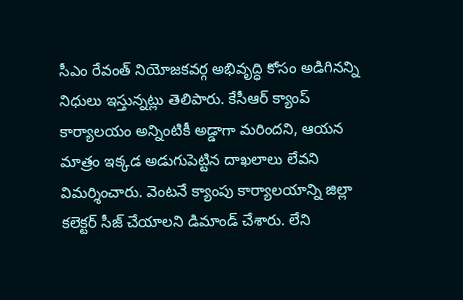సీఎం రేవంత్ నియోజకవర్గ అభివృద్ధి కోసం అడిగినన్ని నిధులు ఇస్తున్నట్లు తెలిపారు. కేసీఆర్ క్యాంప్ కార్యాలయం అన్నింటికీ అడ్డాగా మరిందని, ఆయన మాత్రం ఇక్కడ అడుగుపెట్టిన దాఖలాలు లేవని విమర్శించారు. వెంటనే క్యాంపు కార్యాలయాన్ని జిల్లా కలెక్టర్ సీజ్ చేయాలని డిమాండ్ చేశారు. లేని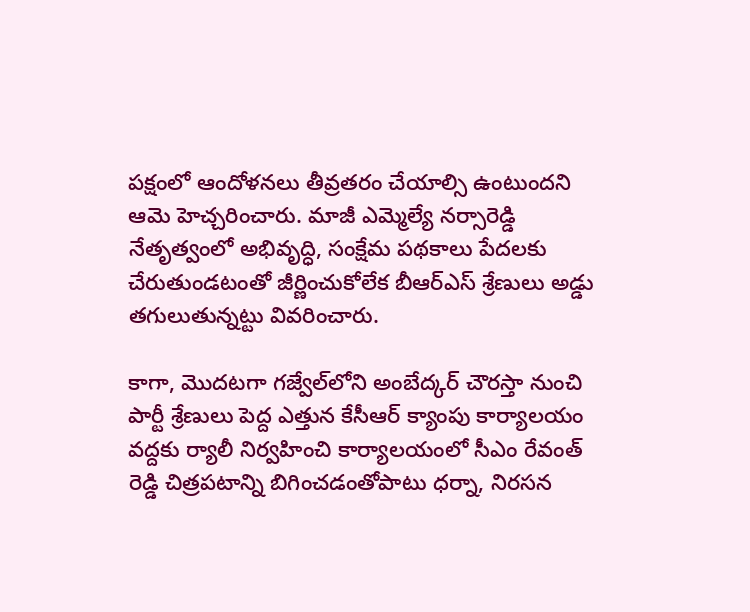పక్షంలో ఆందోళనలు తీవ్రతరం చేయాల్సి ఉంటుందని ఆమె హెచ్చరించారు. మాజీ ఎమ్మెల్యే నర్సారెడ్డి నేతృత్వంలో అభివృద్ధి, సంక్షేమ పథకాలు పేదలకు చేరుతుండటంతో జీర్ణించుకోలేక బీఆర్‌ఎస్ శ్రేణులు అడ్డు తగులుతున్నట్టు వివరించారు.

కాగా, మొదటగా గజ్వేల్‌లోని అంబేద్కర్ చౌరస్తా నుంచి పార్టీ శ్రేణులు పెద్ద ఎత్తున కేసీఆర్ క్యాంపు కార్యాలయం వద్దకు ర్యాలీ నిర్వహించి కార్యాలయంలో సీఎం రేవంత్ రెడ్డి చిత్రపటాన్ని బిగించడంతోపాటు ధర్నా, నిరసన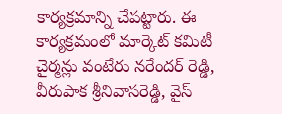కార్యక్రమాన్ని చేపట్టారు. ఈ కార్యక్రమంలో మార్కెట్ కమిటీ చైర్మన్లు వంటేరు నరేందర్ రెడ్డి, వీరుపాక శ్రీనివాసరెడ్డి, వైస్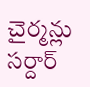చైర్మన్లు సర్దార్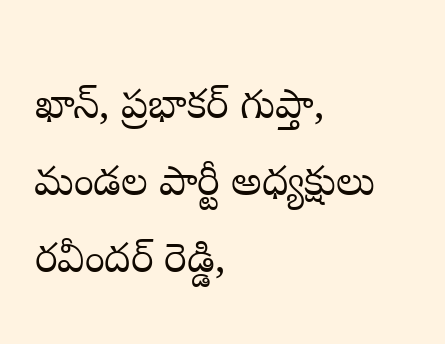ఖాన్, ప్రభాకర్ గుప్తా, మండల పార్టీ అధ్యక్షులు రవీందర్ రెడ్డి,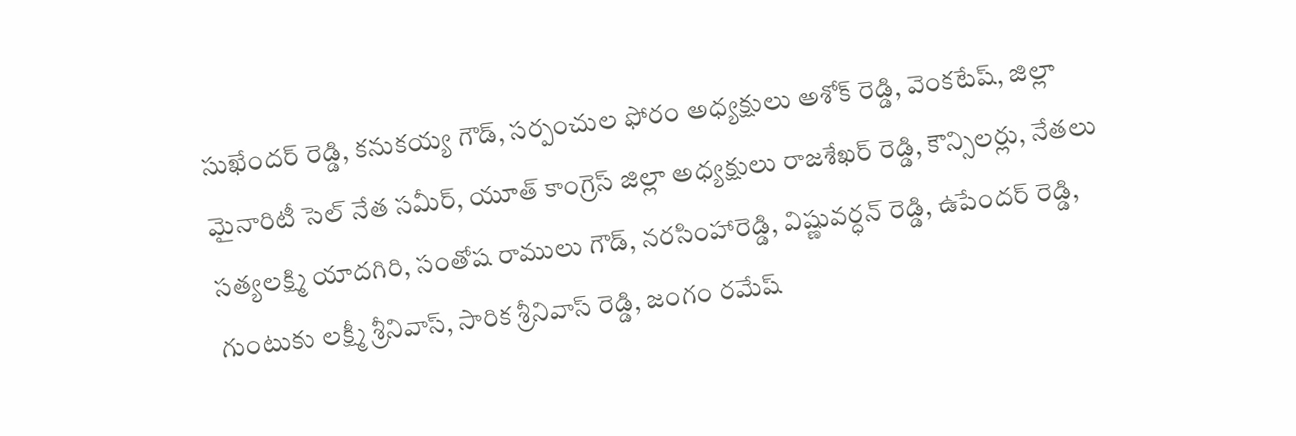సుఖేందర్ రెడ్డి, కనుకయ్య గౌడ్, సర్పంచుల ఫోరం అధ్యక్షులు అశోక్ రెడ్డి, వెంకటేష్, జిల్లా మైనారిటీ సెల్ నేత సమీర్, యూత్ కాంగ్రెస్ జిల్లా అధ్యక్షులు రాజశేఖర్ రెడ్డి, కౌన్సిలర్లు, నేతలు సత్యలక్ష్మి యాదగిరి, సంతోష రాములు గౌడ్, నరసింహారెడ్డి, విష్ణువర్ధన్ రెడ్డి, ఉపేందర్ రెడ్డి, గుంటుకు లక్ష్మీ శ్రీనివాస్, సారిక శ్రీనివాస్ రెడ్డి, జంగం రమేష్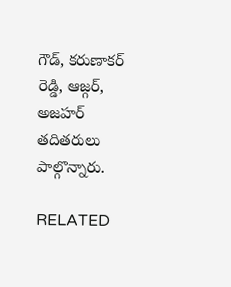గౌడ్, కరుణాకర్ రెడ్డి, ఆజ్గర్, అజహర్ తదితరులు పాల్గొన్నారు.

RELATED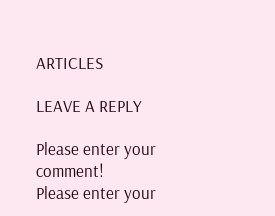ARTICLES

LEAVE A REPLY

Please enter your comment!
Please enter your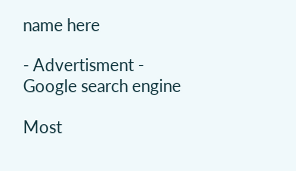name here

- Advertisment -
Google search engine

Most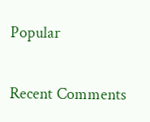Popular

Recent Comments